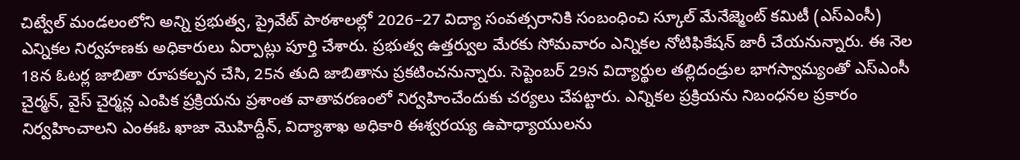చిట్వేల్ మండలంలోని అన్ని ప్రభుత్వ, ప్రైవేట్ పాఠశాలల్లో 2026–27 విద్యా సంవత్సరానికి సంబంధించి స్కూల్ మేనేజ్మెంట్ కమిటీ (ఎస్ఎంసీ) ఎన్నికల నిర్వహణకు అధికారులు ఏర్పాట్లు పూర్తి చేశారు. ప్రభుత్వ ఉత్తర్వుల మేరకు సోమవారం ఎన్నికల నోటిఫికేషన్ జారీ చేయనున్నారు. ఈ నెల 18న ఓటర్ల జాబితా రూపకల్పన చేసి, 25న తుది జాబితాను ప్రకటించనున్నారు. సెప్టెంబర్ 29న విద్యార్థుల తల్లిదండ్రుల భాగస్వామ్యంతో ఎస్ఎంసీ చైర్మన్, వైస్ చైర్మన్ల ఎంపిక ప్రక్రియను ప్రశాంత వాతావరణంలో నిర్వహించేందుకు చర్యలు చేపట్టారు. ఎన్నికల ప్రక్రియను నిబంధనల ప్రకారం నిర్వహించాలని ఎంఈఓ ఖాజా మొహిద్దీన్, విద్యాశాఖ అధికారి ఈశ్వరయ్య ఉపాధ్యాయులను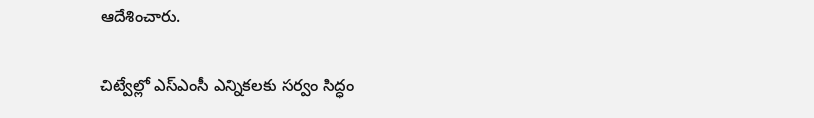ఆదేశించారు.

చిట్వేల్లో ఎస్ఎంసీ ఎన్నికలకు సర్వం సిద్ధం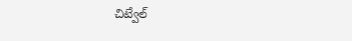చిట్వేల్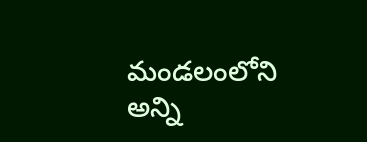మండలంలోని అన్ని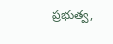ప్రభుత్వ,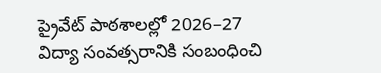ప్రైవేట్ పాఠశాలల్లో 2026–27 విద్యా సంవత్సరానికి సంబంధించి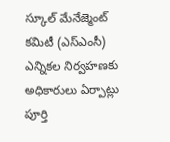స్కూల్ మేనేజ్మెంట్ కమిటీ (ఎస్ఎంసీ) ఎన్నికల నిర్వహణకు అధికారులు ఏర్పాట్లు పూర్తి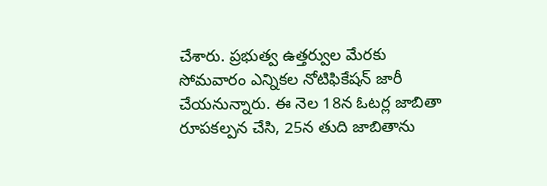చేశారు. ప్రభుత్వ ఉత్తర్వుల మేరకు సోమవారం ఎన్నికల నోటిఫికేషన్ జారీ చేయనున్నారు. ఈ నెల 18న ఓటర్ల జాబితా రూపకల్పన చేసి, 25న తుది జాబితాను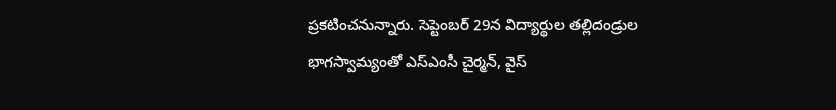ప్రకటించనున్నారు. సెప్టెంబర్ 29న విద్యార్థుల తల్లిదండ్రుల భాగస్వామ్యంతో ఎస్ఎంసీ చైర్మన్, వైస్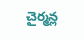చైర్మన్ల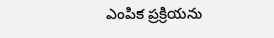ఎంపిక ప్రక్రియను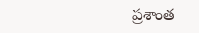ప్రశాంత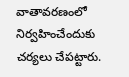వాతావరణంలో నిర్వహించేందుకు చర్యలు చేపట్టారు.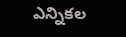ఎన్నికల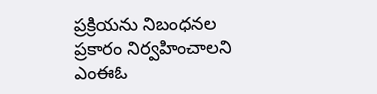ప్రక్రియను నిబంధనల ప్రకారం నిర్వహించాలని ఎంఈఓ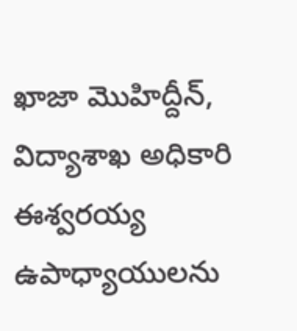ఖాజా మొహిద్దీన్, విద్యాశాఖ అధికారి ఈశ్వరయ్య ఉపాధ్యాయులను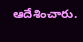ఆదేశించారు.